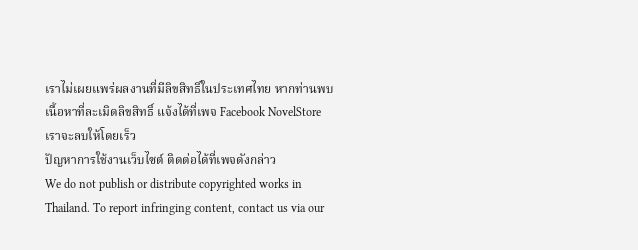เราไม่เผยแพร่ผลงานที่มีลิขสิทธิ์ในประเทศไทย หากท่านพบเนื้อหาที่ละเมิดลิขสิทธิ์ แจ้งได้ที่เพจ Facebook NovelStore เราจะลบให้โดยเร็ว
ปัญหาการใช้งานเว็บไซต์ ติดต่อได้ที่เพจดังกล่าว
We do not publish or distribute copyrighted works in Thailand. To report infringing content, contact us via our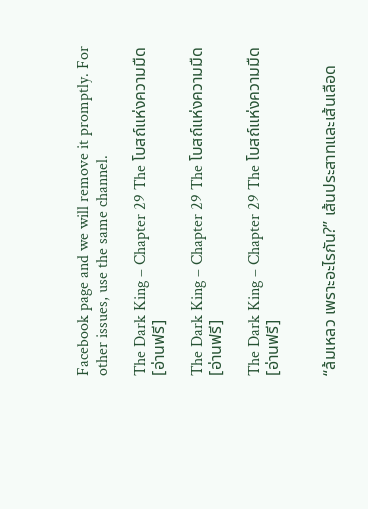Facebook page and we will remove it promptly. For other issues, use the same channel.

The Dark King – Chapter 29 The โบสถ์แห่งความมืด [อ่านฟรี]

The Dark King – Chapter 29 The โบสถ์แห่งความมืด [อ่านฟรี]

The Dark King – Chapter 29 The โบสถ์แห่งความมืด [อ่านฟรี]


“ล้มเหลว เพราะอะไรกัน?” เส้นประสาทและเส้นเลือด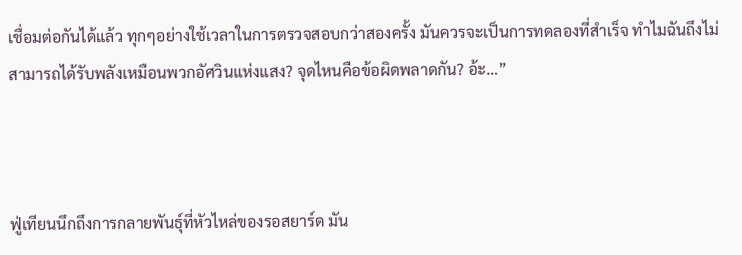เชื่อมต่อกันได้แล้ว ทุกๆอย่างใช้เวลาในการตรวจสอบกว่าสองครั้ง มันควรจะเป็นการทดลองที่สำเร็จ ทำไมฉันถึงไม่สามารถได้รับพลังเหมือนพวกอัศวินแห่งแสง? จุดไหนคือข้อผิดพลาดกัน? อ้ะ…”



ฟู่เทียนนึกถึงการกลายพันธุ์ที่หัวไหล่ของรอสยาร์ด มัน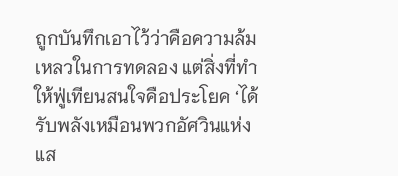ถูกบันทึกเอาไว้ว่าคือความล้มเหลวในการทดลอง แต่สิ่งที่ทำให้ฟู่เทียนสนใจคือประโยค ‘ได้รับพลังเหมือนพวกอัศวินแห่งแส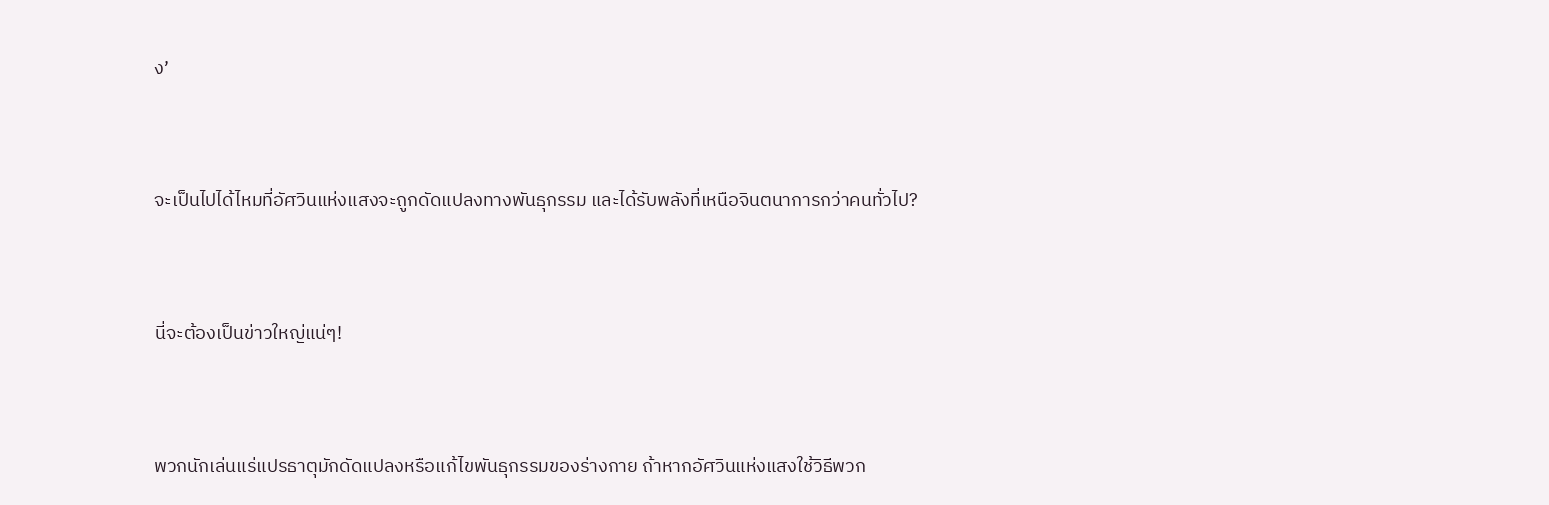ง’



จะเป็นไปได้ไหมที่อัศวินแห่งแสงจะถูกดัดแปลงทางพันธุกรรม และได้รับพลังที่เหนือจินตนาการกว่าคนทั่วไป?



นี่จะต้องเป็นข่าวใหญ่แน่ๆ!



พวกนักเล่นแร่แปรธาตุมักดัดแปลงหรือแก้ไขพันธุกรรมของร่างกาย ถ้าหากอัศวินแห่งแสงใช้วิธีพวก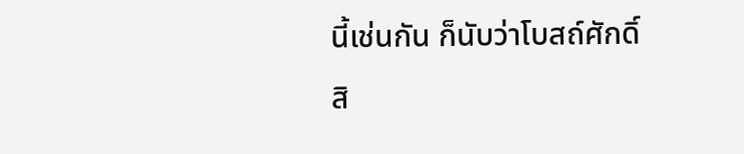นี้เช่นกัน ก็นับว่าโบสถ์ศักดิ์สิ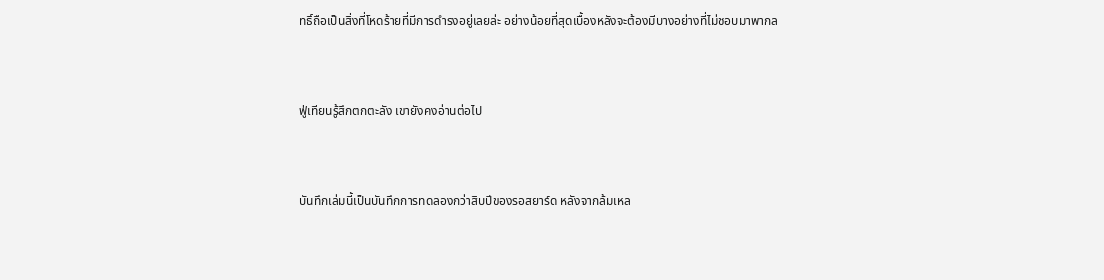ทธิ์ถือเป็นสิ่งที่โหดร้ายที่มีการดำรงอยู่เลยล่ะ อย่างน้อยที่สุดเบื้องหลังจะต้องมีบางอย่างที่ไม่ชอบมาพากล



ฟู่เทียนรู้สึกตกตะลัง เขายังคงอ่านต่อไป



บันทึกเล่มนี้เป็นบันทึกการทดลองกว่าสิบปีของรอสยาร์ด หลังจากล้มเหล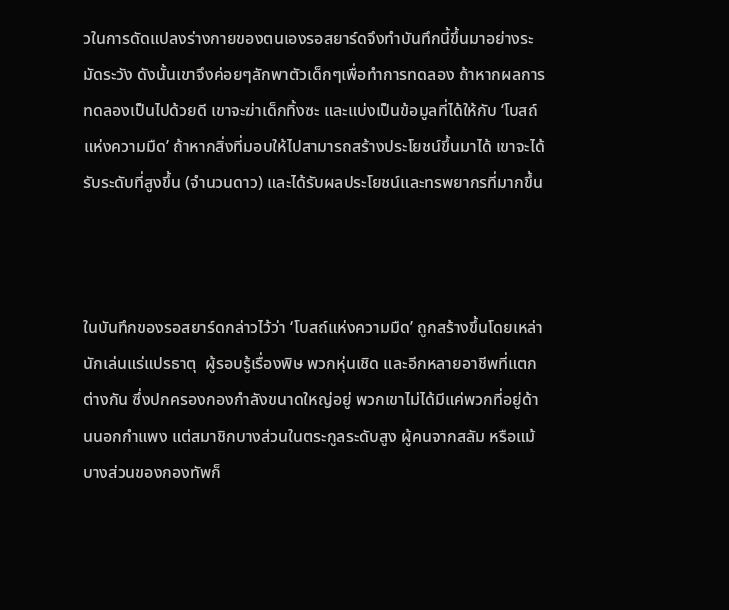วในการดัดแปลงร่างกายของตนเองรอสยาร์ดจึงทำบันทึกนี้ขึ้นมาอย่างระมัดระวัง ดังนั้นเขาจึงค่อยๆลักพาตัวเด็กๆเพื่อทำการทดลอง ถ้าหากผลการทดลองเป็นไปด้วยดี เขาจะฆ่าเด็กทิ้งซะ และแบ่งเป็นข้อมูลที่ได้ให้กับ ‘โบสถ์แห่งความมืด’ ถ้าหากสิ่งที่มอบให้ไปสามารถสร้างประโยชน์ขึ้นมาได้ เขาจะได้รับระดับที่สูงขึ้น (จำนวนดาว) และได้รับผลประโยชน์และทรพยากรที่มากขึ้น



ในบันทึกของรอสยาร์ดกล่าวไว้ว่า ‘โบสถ์แห่งความมืด’ ถูกสร้างขึ้นโดยเหล่านักเล่นแร่แปรธาตุ  ผู้รอบรู้เรื่องพิษ พวกหุ่นเชิด และอีกหลายอาชีพที่แตกต่างกัน ซึ่งปกครองกองกำลังขนาดใหญ่อยู่ พวกเขาไม่ได้มีแค่พวกที่อยู่ด้านนอกกำแพง แต่สมาชิกบางส่วนในตระกูลระดับสูง ผู้คนจากสลัม หรือแม้บางส่วนของกองทัพก็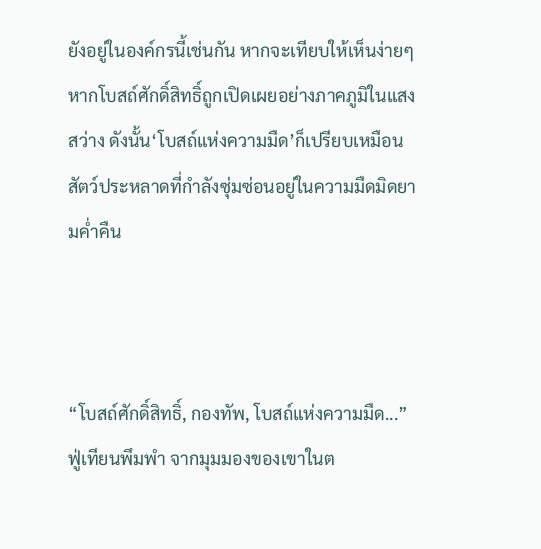ยังอยู่ในองค์กรนี้เช่นกัน หากจะเทียบให้เห็นง่ายๆ หากโบสถ์ศักดิ์สิทธิ์ถูกเปิดเผยอย่างภาคภูมิในแสงสว่าง ดังนั้น‘โบสถ์แห่งความมืด’ก็เปรียบเหมือนสัตว์ประหลาดที่กำลังซุ่มซ่อนอยู่ในความมืดมิดยามค่ำคืน



“โบสถ์ศักดิ์สิทธิ์, กองทัพ, โบสถ์แห่งความมืด...” ฟู่เทียนพึมพำ จากมุมมองของเขาในต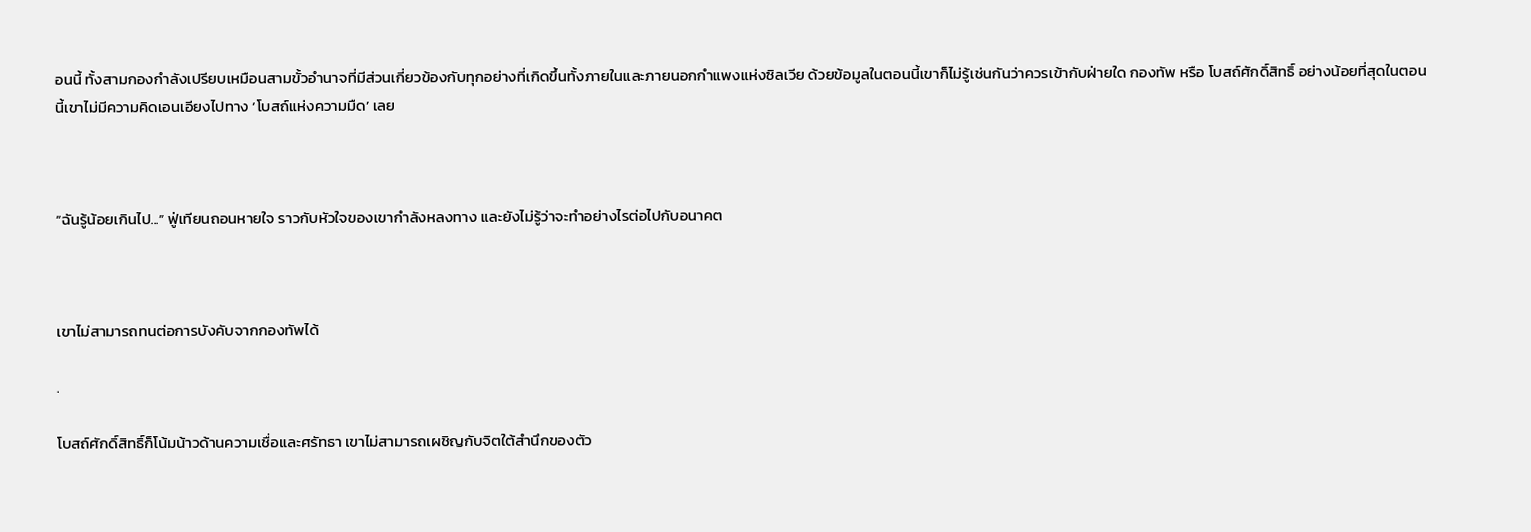อนนี้ ทั้งสามกองกำลังเปรียบเหมือนสามขั้วอำนาจที่มีส่วนเกี่ยวข้องกับทุกอย่างที่เกิดขึ้นทั้งภายในและภายนอกกำแพงแห่งซิลเวีย ด้วยข้อมูลในตอนนี้เขาก็ไม่รู้เช่นกันว่าควรเข้ากับฝ่ายใด กองทัพ หรือ โบสถ์ศักดิ์สิทธิ์ อย่างน้อยที่สุดในตอนนี้เขาไม่มีความคิดเอนเอียงไปทาง ‘โบสถ์แห่งความมืด’ เลย



“ฉันรู้น้อยเกินไป...” ฟู่เทียนถอนหายใจ ราวกับหัวใจของเขากำลังหลงทาง และยังไม่รู้ว่าจะทำอย่างไรต่อไปกับอนาคต



เขาไม่สามารถทนต่อการบังคับจากกองทัพได้

.

โบสถ์ศักดิ์สิทธิ์ก็โน้มน้าวด้านความเชื่อและศรัทธา เขาไม่สามารถเผชิญกับจิตใต้สำนึกของตัว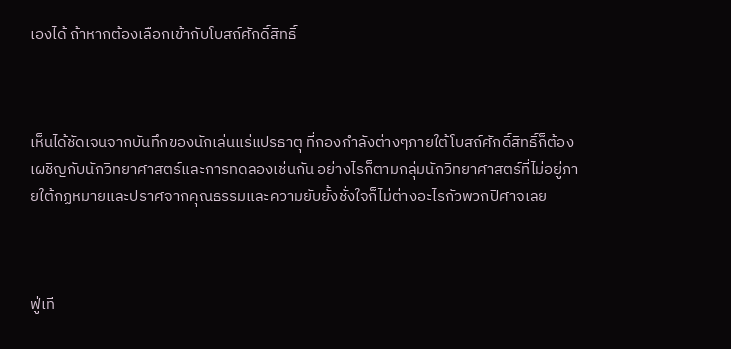เองได้ ถ้าหากต้องเลือกเข้ากับโบสถ์ศักดิ์สิทธิ์



เห็นได้ชัดเจนจากบันทึกของนักเล่นแร่แปรธาตุ ที่กองกำลังต่างๆภายใต้โบสถ์ศักดิ์สิทธิ์ก็ต้องเผชิญกับนักวิทยาศาสตร์และการทดลองเช่นกัน อย่างไรก็ตามกลุ่มนักวิทยาศาสตร์ที่ไม่อยู่ภายใต้กฏหมายและปราศจากคุณธรรมและความยับยั้งชั่งใจก็ไม่ต่างอะไรกัวพวกปิศาจเลย



ฟู่เที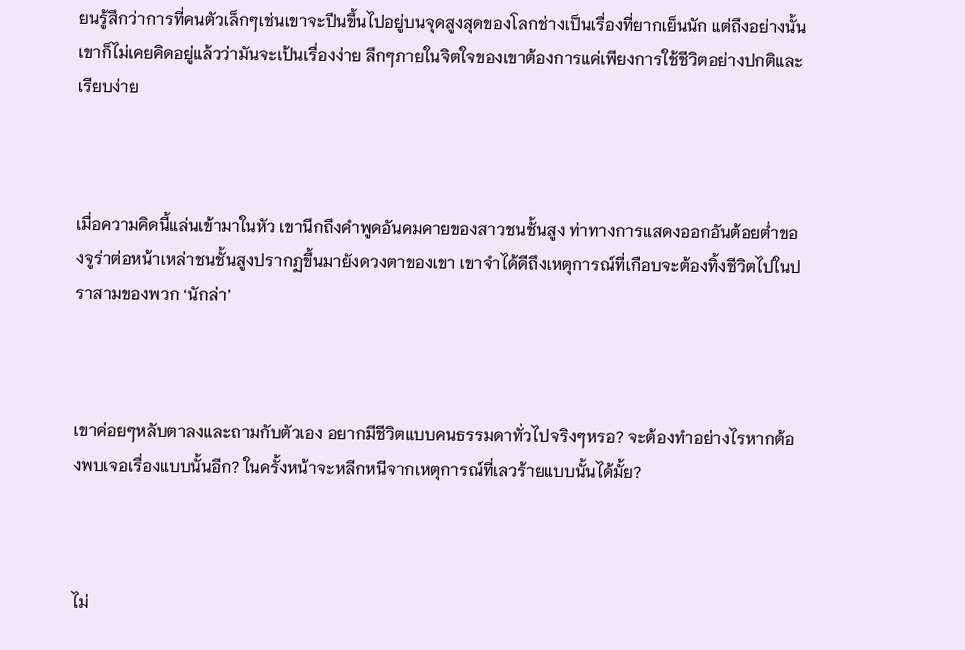ยนรู้สึกว่าการที่คนตัวเล็กๆเช่นเขาจะปีนขึ้นไปอยู่บนจุดสูงสุดของโลกช่างเป็นเรื่องที่ยากเย็นนัก แต่ถึงอย่างนั้นเขาก็ไม่เคยคิดอยู่แล้วว่ามันจะเป้นเรื่องง่าย ลึกๆภายในจิตใจของเขาต้องการแค่เพียงการใช้ชีวิตอย่างปกติและเรียบง่าย



เมื่อความคิดนี้แล่นเข้ามาในหัว เขานึกถึงคำพูดอันคมคายของสาวชนชั้นสูง ท่าทางการแสดงออกอันต้อยต่ำของจูร่าต่อหน้าเหล่าชนชั้นสูงปรากฏขึ้นมายังดวงตาของเขา เขาจำได้ดีถึงเหตุการณ์ที่เกือบจะต้องทิ้งชีวิตไปในปราสามของพวก ‘นักล่า’



เขาค่อยๆหลับตาลงและถามกับตัวเอง อยากมีชีวิตแบบคนธรรมดาทั่วไปจริงๆหรอ? จะต้องทำอย่างไรหากต้องพบเจอเรื่องแบบนั้นอีก? ในครั้งหน้าจะหลีกหนีจากเหตุการณ์ที่เลวร้ายแบบนั้นได้มั้ย?



ไม่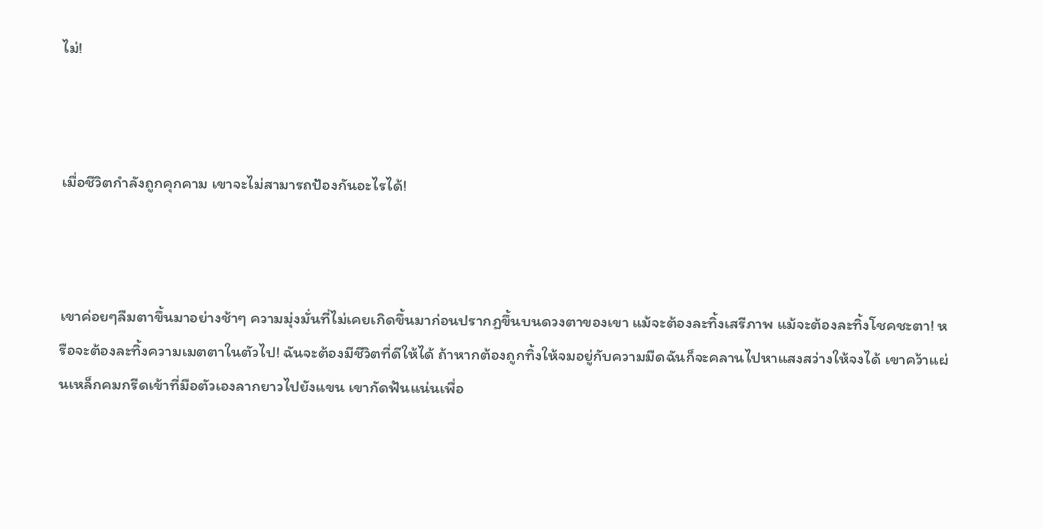ไม่!



เมื่อชีวิตกำลังถูกคุกคาม เขาจะไม่สามารถป้องกันอะไรได้!



เขาค่อยๆลืมตาขึ้นมาอย่างช้าๆ ความมุ่งมั่นที่ไม่เคยเกิดขึ้นมาก่อนปรากฏขึ้นบนดวงตาของเขา แม้จะต้องละทิ้งเสรีภาพ แม้จะต้องละทิ้งโชคชะตา! หรือจะต้องละทิ้งความเมตตาในตัวไป! ฉันจะต้องมีชีวิตที่ดีให้ได้ ถ้าหากต้องถูกทิ้งให้จมอยู่กับความมืดฉันก็จะคลานไปหาแสงสว่างให้จงได้ เขาคว้าแผ่นเหล็กคมกรีดเข้าที่มือตัวเองลากยาวไปยังแขน เขากัดฟันแน่นเพื่อ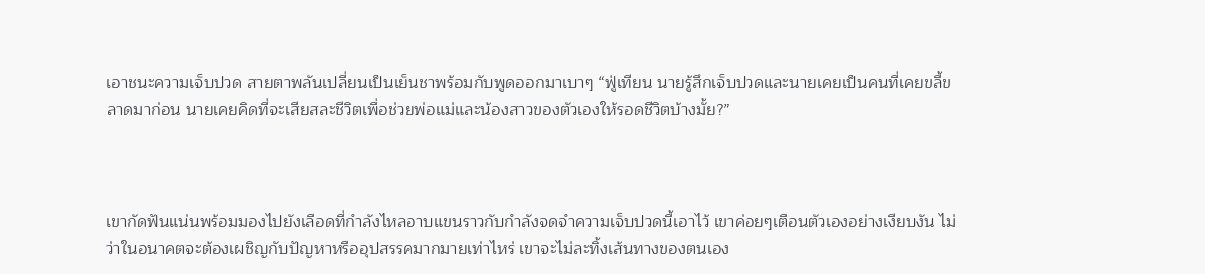เอาชนะความเจ็บปวด สายตาพลันเปลี่ยนเป็นเย็นชาพร้อมกับพูดออกมาเบาๆ “ฟู่เทียน นายรู้สึกเจ็บปวดและนายเคยเป็นคนที่เคยขลี้ขลาดมาก่อน นายเคยคิดที่จะเสียสละชีวิตเพื่อช่วยพ่อแม่และน้องสาวของตัวเองให้รอดชีวิตบ้างมั้ย?”



เขากัดฟันแน่นพร้อมมองไปยังเลือดที่กำลังไหลอาบแขนราวกับกำลังจดจำความเจ็บปวดนี้เอาไว้ เขาค่อยๆเตือนตัวเองอย่างเงียบงัน ไม่ว่าในอนาคตจะต้องเผชิญกับปัญหาหรืออุปสรรคมากมายเท่าไหร่ เขาจะไม่ละทิ้งเส้นทางของตนเอง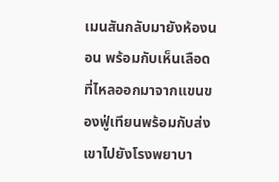เมนสันกลับมายังห้องนอน พร้อมกับเห็นเลือดที่ไหลออกมาจากแขนของฟู่เทียนพร้อมกับส่งเขาไปยังโรงพยาบา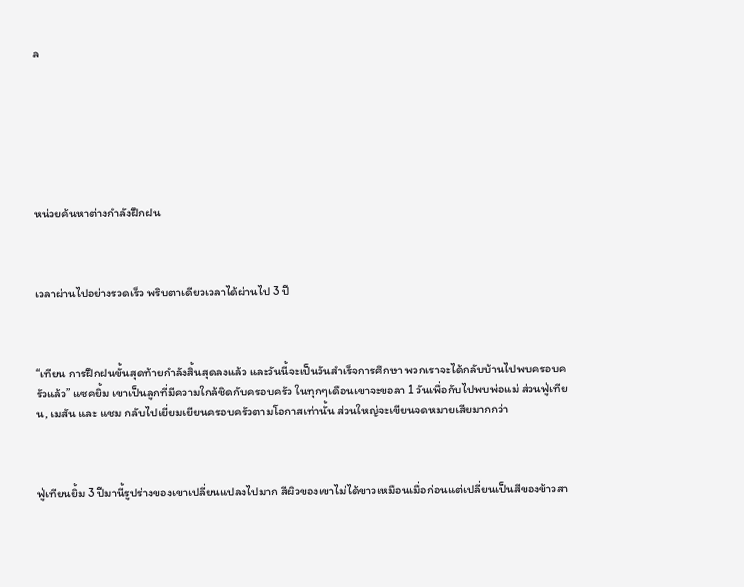ล







หน่วยค้นหาต่างกำลังฝึกฝน



เวลาผ่านไปอย่างรวดเร็ว พริบตาเดียวเวลาได้ผ่านไป 3 ปี



“เทียน การฝึกฝนขั้นสุดท้ายกำลังสิ้นสุดลงแล้ว และวันนี้จะเป็นวันสำเร็จการศึกษา พวกเราจะได้กลับบ้านไปพบครอบครัวแล้ว” แซคยิ้ม เขาเป็นลูกที่มีความใกล้ชิดกับครอบครัว ในทุกๆเดือนเขาจะขอลา 1 วันเพื่อกับไปพบพ่อแม่ ส่วนฟู่เทียน, เมสัน และ แชม กลับไปเยี่ยมเยียนครอบครัวตามโอกาสเท่านั้น ส่วนใหญ่จะเขียนจดหมายเสียมากกว่า



ฟู่เทียนยิ้ม 3 ปีมานี้รูปร่างของเขาเปลี่ยนแปลงไปมาก สีผิวของเขาไม่ได้ขาวเหมือนเมื่อก่อนแต่เปลี่ยนเป็นสีของข้าวสา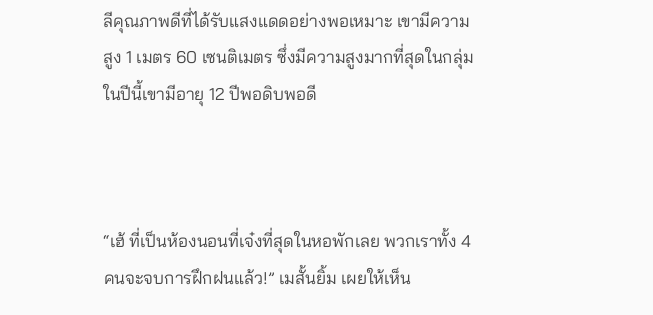ลีคุณภาพดีที่ได้รับแสงแดดอย่างพอเหมาะ เขามีความสูง 1 เมตร 60 เซนติเมตร ซึ่งมีความสูงมากที่สุดในกลุ่ม ในปีนี้เขามีอายุ 12 ปีพอดิบพอดี



“เฮ้ ที่เป็นห้องนอนที่เจ๋งที่สุดในหอพักเลย พวกเราทั้ง 4 คนจะจบการฝึกฝนแล้ว!” เมสั้นยิ้ม เผยให้เห็น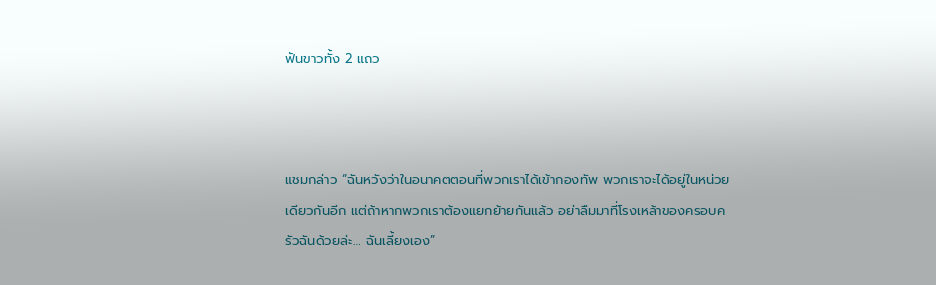ฟันขาวทั้ง 2 แถว



แชมกล่าว “ฉันหวังว่าในอนาคตตอนที่พวกเราได้เข้ากองทัพ พวกเราจะได้อยู่ในหน่วยเดียวกันอีก แต่ถ้าหากพวกเราต้องแยกย้ายกันแล้ว อย่าลืมมาที่โรงเหล้าของครอบครัวฉันด้วยล่ะ… ฉันเลี้ยงเอง”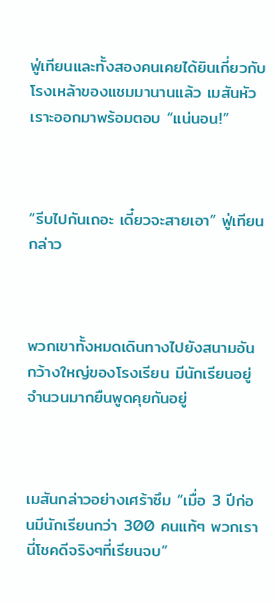ฟู่เทียนและทั้งสองคนเคยได้ยินเกี่ยวกับโรงเหล้าของแชมมานานแล้ว เมสันหัวเราะออกมาพร้อมตอบ “แน่นอน!”



“รีบไปกันเถอะ เดี๋ยวจะสายเอา” ฟู่เทียนกล่าว



พวกเขาทั้งหมดเดินทางไปยังสนามอันกว้างใหญ่ของโรงเรียน มีนักเรียนอยู่จำนวนมากยืนพูดคุยกันอยู่



เมสันกล่าวอย่างเศร้าซึม “เมื่อ 3 ปีก่อนมีนักเรียนกว่า 300 คนแท้ๆ พวกเรานี่โชคดีจริงๆที่เรียนจบ”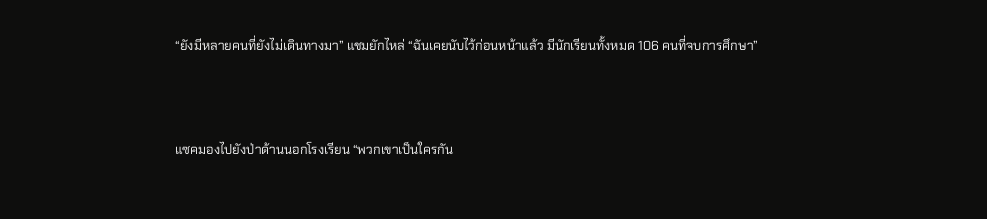“ยังมีหลายคนที่ยังไม่เดินทางมา” แชมยักไหล่ “ฉันเคยนับไว้ก่อนหน้าแล้ว มีนักเรียนทั้งหมด 106 คนที่จบการศึกษา”



แซคมองไปยังป่าด้านนอกโรงเรียน “พวกเขาเป็นใครกัน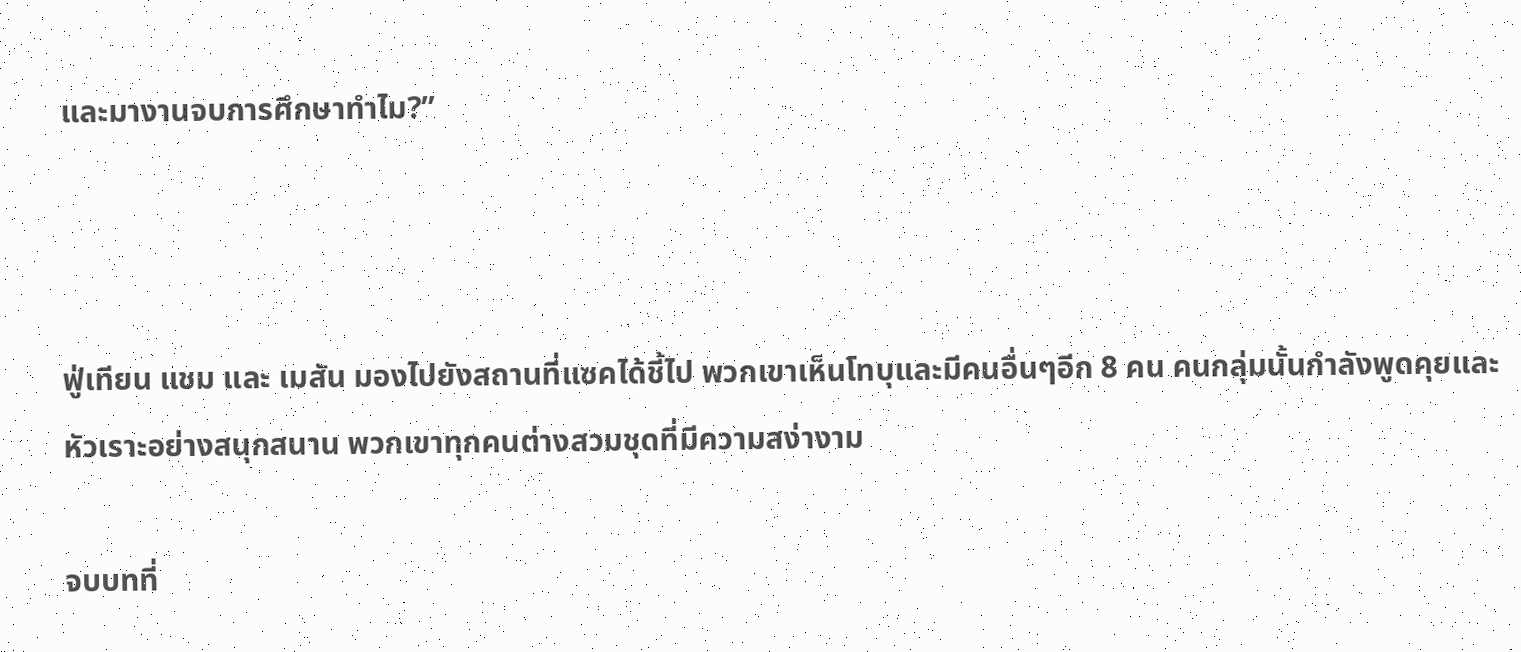และมางานจบการศึกษาทำไม?”



ฟู่เทียน แชม และ เมสัน มองไปยังสถานที่แซคได้ชี้ไป พวกเขาเห็นโทบุและมีคนอื่นๆอีก 8 คน คนกลุ่มนั้นกำลังพูดคุยและหัวเราะอย่างสนุกสนาน พวกเขาทุกคนต่างสวมชุดที่มีความสง่างาม

จบบทที่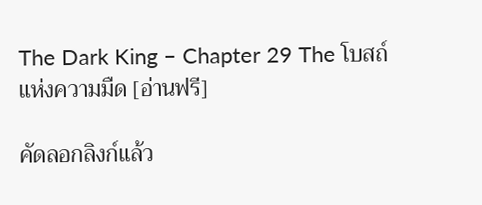The Dark King – Chapter 29 The โบสถ์แห่งความมืด [อ่านฟรี]

คัดลอกลิงก์แล้ว